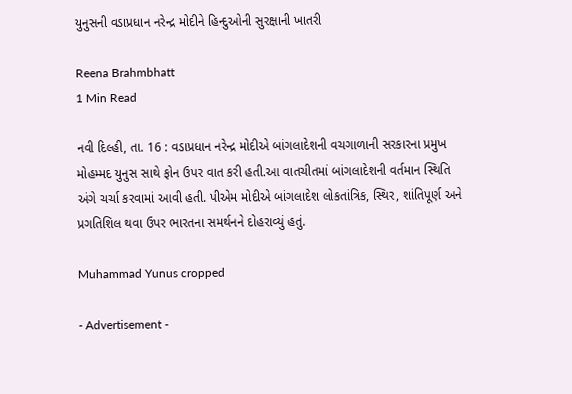યુનુસની વડાપ્રધાન નરેન્દ્ર મોદીને હિન્દુઓની સુરક્ષાની ખાતરી

Reena Brahmbhatt
1 Min Read

નવી દિલ્હી, તા. 16 : વડાપ્રધાન નરેન્દ્ર મોદીએ બાંગલાદેશની વચગાળાની સરકારના પ્રમુખ મોહમ્મદ યુનુસ સાથે ફોન ઉપર વાત કરી હતી.આ વાતચીતમાં બાંગલાદેશની વર્તમાન સ્થિતિ અંગે ચર્ચા કરવામાં આવી હતી. પીએમ મોદીએ બાંગલાદેશ લોકતાંત્રિક, સ્થિર, શાંતિપૂર્ણ અને પ્રગતિશિલ થવા ઉપર ભારતના સમર્થનને દોહરાવ્યું હતું.

Muhammad Yunus cropped

- Advertisement -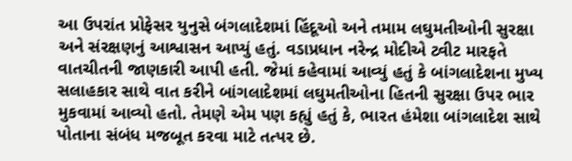આ ઉપરાંત પ્રોફેસર યુનુસે બંગલાદેશમાં હિંદૂઓ અને તમામ લઘુમતીઓની સુરક્ષા અને સંરક્ષણનું આશ્વાસન આપ્યું હતું. વડાપ્રધાન નરેન્દ્ર મોદીએ ટ્વીટ મારફતે વાતચીતની જાણકારી આપી હતી. જેમાં કહેવામાં આવ્યું હતું કે બાંગલાદેશના મુખ્ય સલાહકાર સાથે વાત કરીને બાંગલાદેશમાં લઘુમતીઓના હિતની સુરક્ષા ઉપર ભાર મુકવામાં આવ્યો હતો. તેમણે એમ પણ કહ્યું હતું કે, ભારત હંમેશા બાંગલાદેશ સાથે પોતાના સંબંધ મજબૂત કરવા માટે તત્પર છે.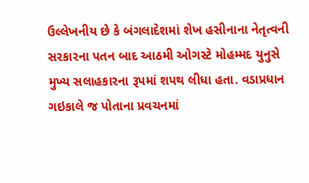ઉલ્લેખનીય છે કે બંગલાદેશમાં શેખ હસીનાના નેતૃત્વની સરકારના પતન બાદ આઠમી ઓગસ્ટે મોહમ્મદ યુનુસે મુખ્ય સલાહકારના રૂપમાં શપથ લીધા હતા. વડાપ્રધાન ગઇકાલે જ પોતાના પ્રવચનમાં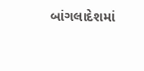બાંગલાદેશમાં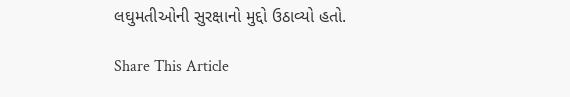લઘુમતીઓની સુરક્ષાનો મુદ્દો ઉઠાવ્યો હતો.

Share This Article